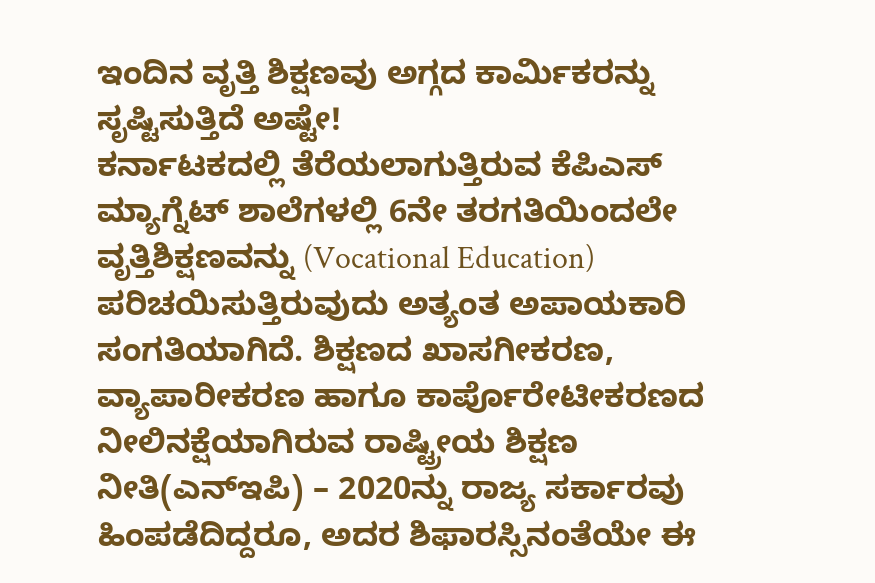ಇಂದಿನ ವೃತ್ತಿ ಶಿಕ್ಷಣವು ಅಗ್ಗದ ಕಾರ್ಮಿಕರನ್ನು ಸೃಷ್ಟಿಸುತ್ತಿದೆ ಅಷ್ಟೇ!
ಕರ್ನಾಟಕದಲ್ಲಿ ತೆರೆಯಲಾಗುತ್ತಿರುವ ಕೆಪಿಎಸ್ ಮ್ಯಾಗ್ನೆಟ್ ಶಾಲೆಗಳಲ್ಲಿ 6ನೇ ತರಗತಿಯಿಂದಲೇ ವೃತ್ತಿಶಿಕ್ಷಣವನ್ನು (Vocational Education) ಪರಿಚಯಿಸುತ್ತಿರುವುದು ಅತ್ಯಂತ ಅಪಾಯಕಾರಿ ಸಂಗತಿಯಾಗಿದೆ. ಶಿಕ್ಷಣದ ಖಾಸಗೀಕರಣ, ವ್ಯಾಪಾರೀಕರಣ ಹಾಗೂ ಕಾರ್ಪೊರೇಟೀಕರಣದ ನೀಲಿನಕ್ಷೆಯಾಗಿರುವ ರಾಷ್ಟ್ರೀಯ ಶಿಕ್ಷಣ ನೀತಿ(ಎನ್ಇಪಿ) – 2020ನ್ನು ರಾಜ್ಯ ಸರ್ಕಾರವು ಹಿಂಪಡೆದಿದ್ದರೂ, ಅದರ ಶಿಫಾರಸ್ಸಿನಂತೆಯೇ ಈ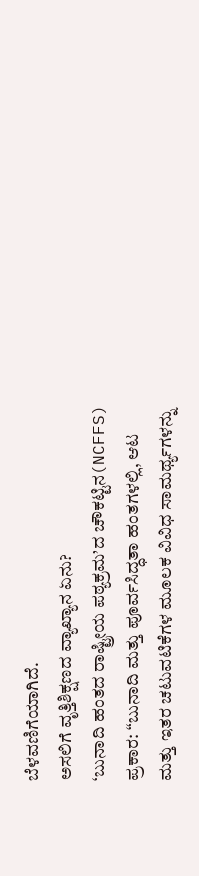ಬೆಳವಣಿಗೆಯಾಗಿದೆ.
ಅಸಲಿಗೆ ವೃತ್ತಿಶಿಕ್ಷಣದ ವ್ಯಾಖ್ಯಾನ ಏನು?
‘ಬುನಾದಿ ಹಂತದ ರಾಷ್ಟ್ರೀಯ ಪಠ್ಯಕ್ರಮ’ದ ಚೌಕಟ್ಟಿನ(NCFFS) ಪ್ರಕಾರ: “ಬುನಾದಿ ಮತ್ತು ಪೂರ್ವಸಿದ್ಧತಾ ಹಂತಗಳಲ್ಲಿ, ಆಟ ಮತ್ತು ಇತರ ಚಟುವಟಿಕೆಗಳ ಮೂಲಕ ವಿವಿಧ ಸಾಮರ್ಥ್ಯಗಳನ್ನು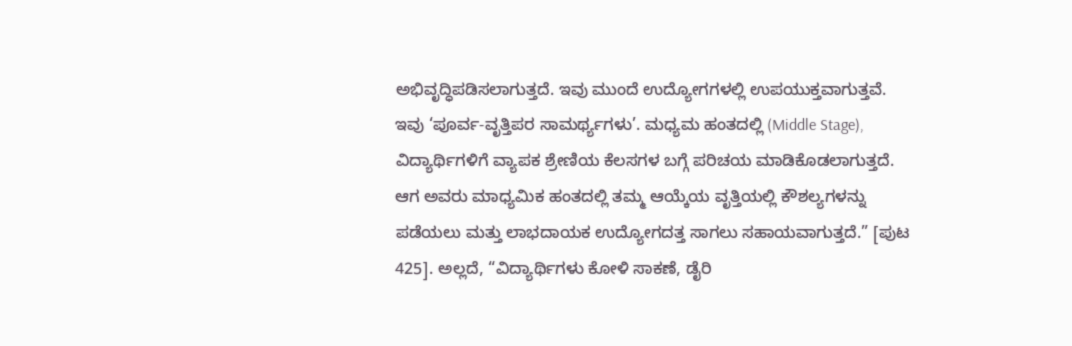ಅಭಿವೃದ್ಧಿಪಡಿಸಲಾಗುತ್ತದೆ. ಇವು ಮುಂದೆ ಉದ್ಯೋಗಗಳಲ್ಲಿ ಉಪಯುಕ್ತವಾಗುತ್ತವೆ. ಇವು ‘ಪೂರ್ವ-ವೃತ್ತಿಪರ ಸಾಮರ್ಥ್ಯಗಳು’. ಮಧ್ಯಮ ಹಂತದಲ್ಲಿ (Middle Stage), ವಿದ್ಯಾರ್ಥಿಗಳಿಗೆ ವ್ಯಾಪಕ ಶ್ರೇಣಿಯ ಕೆಲಸಗಳ ಬಗ್ಗೆ ಪರಿಚಯ ಮಾಡಿಕೊಡಲಾಗುತ್ತದೆ. ಆಗ ಅವರು ಮಾಧ್ಯಮಿಕ ಹಂತದಲ್ಲಿ ತಮ್ಮ ಆಯ್ಕೆಯ ವೃತ್ತಿಯಲ್ಲಿ ಕೌಶಲ್ಯಗಳನ್ನು ಪಡೆಯಲು ಮತ್ತು ಲಾಭದಾಯಕ ಉದ್ಯೋಗದತ್ತ ಸಾಗಲು ಸಹಾಯವಾಗುತ್ತದೆ.” [ಪುಟ 425]. ಅಲ್ಲದೆ, “ವಿದ್ಯಾರ್ಥಿಗಳು ಕೋಳಿ ಸಾಕಣೆ, ಡೈರಿ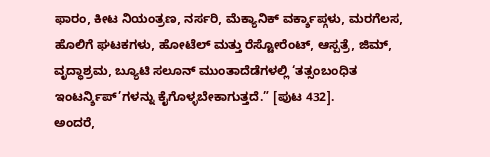ಫಾರಂ, ಕೀಟ ನಿಯಂತ್ರಣ, ನರ್ಸರಿ, ಮೆಕ್ಯಾನಿಕ್ ವರ್ಕ್ಶಾಪ್ಗಳು, ಮರಗೆಲಸ, ಹೊಲಿಗೆ ಘಟಕಗಳು, ಹೋಟೆಲ್ ಮತ್ತು ರೆಸ್ಟೋರೆಂಟ್, ಆಸ್ಪತ್ರೆ, ಜಿಮ್, ವೃದ್ಧಾಶ್ರಮ, ಬ್ಯೂಟಿ ಸಲೂನ್ ಮುಂತಾದೆಡೆಗಳಲ್ಲಿ ‘ತತ್ಸಂಬಂಧಿತ ಇಂಟರ್ನ್ಶಿಪ್’ಗಳನ್ನು ಕೈಗೊಳ್ಳಬೇಕಾಗುತ್ತದೆ.” [ಪುಟ 432].
ಅಂದರೆ,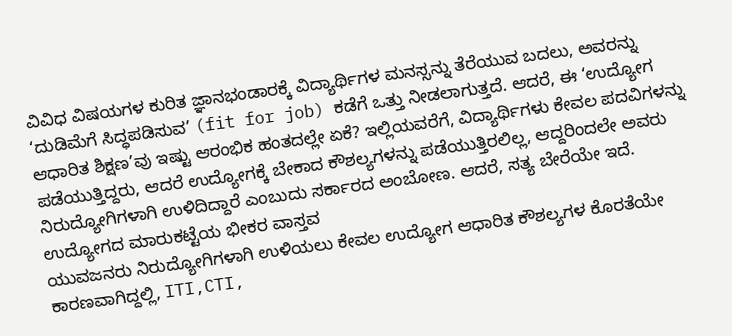ವಿವಿಧ ವಿಷಯಗಳ ಕುರಿತ ಜ್ಞಾನಭಂಡಾರಕ್ಕೆ ವಿದ್ಯಾರ್ಥಿಗಳ ಮನಸ್ಸನ್ನು ತೆರೆಯುವ ಬದಲು, ಅವರನ್ನು ‘ದುಡಿಮೆಗೆ ಸಿದ್ಧಪಡಿಸುವ’ (fit for job) ಕಡೆಗೆ ಒತ್ತು ನೀಡಲಾಗುತ್ತದೆ. ಆದರೆ, ಈ ‘ಉದ್ಯೋಗ ಆಧಾರಿತ ಶಿಕ್ಷಣ’ವು ಇಷ್ಟು ಆರಂಭಿಕ ಹಂತದಲ್ಲೇ ಏಕೆ? ಇಲ್ಲಿಯವರೆಗೆ, ವಿದ್ಯಾರ್ಥಿಗಳು ಕೇವಲ ಪದವಿಗಳನ್ನು ಪಡೆಯುತ್ತಿದ್ದರು, ಆದರೆ ಉದ್ಯೋಗಕ್ಕೆ ಬೇಕಾದ ಕೌಶಲ್ಯಗಳನ್ನು ಪಡೆಯುತ್ತಿರಲಿಲ್ಲ, ಆದ್ದರಿಂದಲೇ ಅವರು ನಿರುದ್ಯೋಗಿಗಳಾಗಿ ಉಳಿದಿದ್ದಾರೆ ಎಂಬುದು ಸರ್ಕಾರದ ಅಂಬೋಣ. ಆದರೆ, ಸತ್ಯ ಬೇರೆಯೇ ಇದೆ.
ಉದ್ಯೋಗದ ಮಾರುಕಟ್ಟೆಯ ಭೀಕರ ವಾಸ್ತವ
ಯುವಜನರು ನಿರುದ್ಯೋಗಿಗಳಾಗಿ ಉಳಿಯಲು ಕೇವಲ ಉದ್ಯೋಗ ಆಧಾರಿತ ಕೌಶಲ್ಯಗಳ ಕೊರತೆಯೇ ಕಾರಣವಾಗಿದ್ದಲ್ಲಿ, ITI,CTI,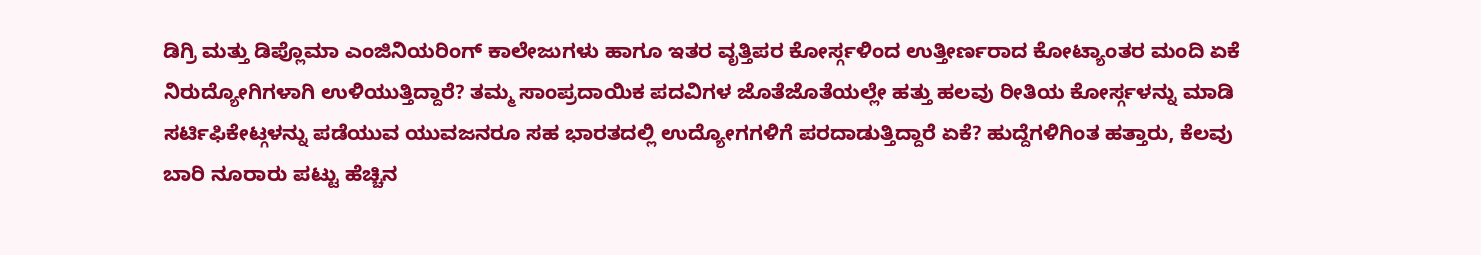ಡಿಗ್ರಿ ಮತ್ತು ಡಿಪ್ಲೊಮಾ ಎಂಜಿನಿಯರಿಂಗ್ ಕಾಲೇಜುಗಳು ಹಾಗೂ ಇತರ ವೃತ್ತಿಪರ ಕೋರ್ಸ್ಗಳಿಂದ ಉತ್ತೀರ್ಣರಾದ ಕೋಟ್ಯಾಂತರ ಮಂದಿ ಏಕೆ ನಿರುದ್ಯೋಗಿಗಳಾಗಿ ಉಳಿಯುತ್ತಿದ್ದಾರೆ? ತಮ್ಮ ಸಾಂಪ್ರದಾಯಿಕ ಪದವಿಗಳ ಜೊತೆಜೊತೆಯಲ್ಲೇ ಹತ್ತು ಹಲವು ರೀತಿಯ ಕೋರ್ಸ್ಗಳನ್ನು ಮಾಡಿ ಸರ್ಟಿಫಿಕೇಟ್ಗಳನ್ನು ಪಡೆಯುವ ಯುವಜನರೂ ಸಹ ಭಾರತದಲ್ಲಿ ಉದ್ಯೋಗಗಳಿಗೆ ಪರದಾಡುತ್ತಿದ್ದಾರೆ ಏಕೆ? ಹುದ್ದೆಗಳಿಗಿಂತ ಹತ್ತಾರು, ಕೆಲವು ಬಾರಿ ನೂರಾರು ಪಟ್ಟು ಹೆಚ್ಚಿನ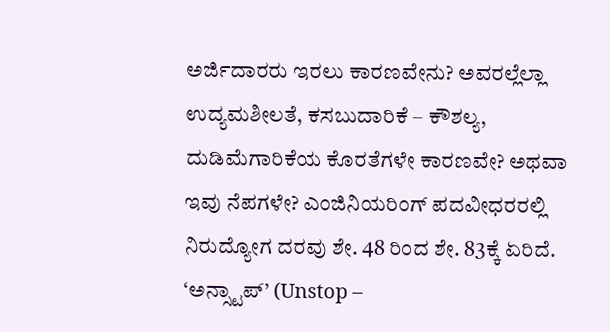ಅರ್ಜಿದಾರರು ಇರಲು ಕಾರಣವೇನು? ಅವರಲ್ಲೆಲ್ಲಾ ಉದ್ಯಮಶೀಲತೆ, ಕಸಬುದಾರಿಕೆ – ಕೌಶಲ್ಯ, ದುಡಿಮೆಗಾರಿಕೆಯ ಕೊರತೆಗಳೇ ಕಾರಣವೇ? ಅಥವಾ ಇವು ನೆಪಗಳೇ? ಎಂಜಿನಿಯರಿಂಗ್ ಪದವೀಧರರಲ್ಲಿ ನಿರುದ್ಯೋಗ ದರವು ಶೇ. 48 ರಿಂದ ಶೇ. 83ಕ್ಕೆ ಏರಿದೆ. ‘ಅನ್ಸ್ಟಾಪ್’ (Unstop –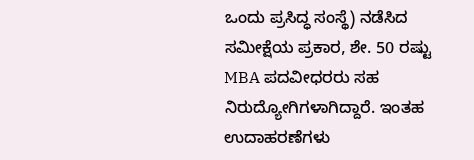ಒಂದು ಪ್ರಸಿದ್ಧ ಸಂಸ್ಥೆ) ನಡೆಸಿದ ಸಮೀಕ್ಷೆಯ ಪ್ರಕಾರ, ಶೇ. 50 ರಷ್ಟು MBA ಪದವೀಧರರು ಸಹ ನಿರುದ್ಯೋಗಿಗಳಾಗಿದ್ದಾರೆ. ಇಂತಹ ಉದಾಹರಣೆಗಳು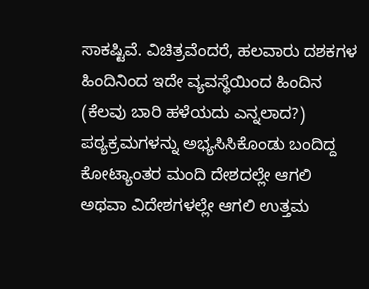ಸಾಕಷ್ಟಿವೆ. ವಿಚಿತ್ರವೆಂದರೆ, ಹಲವಾರು ದಶಕಗಳ ಹಿಂದಿನಿಂದ ಇದೇ ವ್ಯವಸ್ಥೆಯಿಂದ ಹಿಂದಿನ (ಕೆಲವು ಬಾರಿ ಹಳೆಯದು ಎನ್ನಲಾದ?) ಪಠ್ಯಕ್ರಮಗಳನ್ನು ಅಭ್ಯಸಿಸಿಕೊಂಡು ಬಂದಿದ್ದ ಕೋಟ್ಯಾಂತರ ಮಂದಿ ದೇಶದಲ್ಲೇ ಆಗಲಿ ಅಥವಾ ವಿದೇಶಗಳಲ್ಲೇ ಆಗಲಿ ಉತ್ತಮ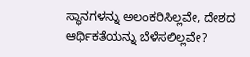ಸ್ಥಾನಗಳನ್ನು ಅಲಂಕರಿಸಿಲ್ಲವೇ, ದೇಶದ ಆರ್ಥಿಕತೆಯನ್ನು ಬೆಳೆಸಲಿಲ್ಲವೇ?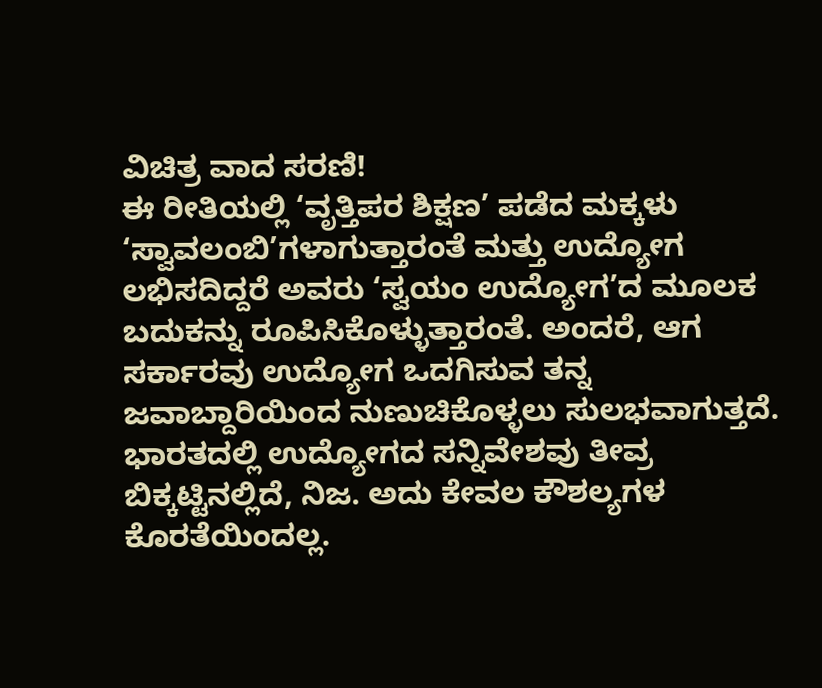ವಿಚಿತ್ರ ವಾದ ಸರಣಿ!
ಈ ರೀತಿಯಲ್ಲಿ ‘ವೃತ್ತಿಪರ ಶಿಕ್ಷಣ’ ಪಡೆದ ಮಕ್ಕಳು ‘ಸ್ವಾವಲಂಬಿ’ಗಳಾಗುತ್ತಾರಂತೆ ಮತ್ತು ಉದ್ಯೋಗ ಲಭಿಸದಿದ್ದರೆ ಅವರು ‘ಸ್ವಯಂ ಉದ್ಯೋಗ’ದ ಮೂಲಕ ಬದುಕನ್ನು ರೂಪಿಸಿಕೊಳ್ಳುತ್ತಾರಂತೆ. ಅಂದರೆ, ಆಗ ಸರ್ಕಾರವು ಉದ್ಯೋಗ ಒದಗಿಸುವ ತನ್ನ ಜವಾಬ್ದಾರಿಯಿಂದ ನುಣುಚಿಕೊಳ್ಳಲು ಸುಲಭವಾಗುತ್ತದೆ. ಭಾರತದಲ್ಲಿ ಉದ್ಯೋಗದ ಸನ್ನಿವೇಶವು ತೀವ್ರ ಬಿಕ್ಕಟ್ಟಿನಲ್ಲಿದೆ, ನಿಜ. ಅದು ಕೇವಲ ಕೌಶಲ್ಯಗಳ ಕೊರತೆಯಿಂದಲ್ಲ.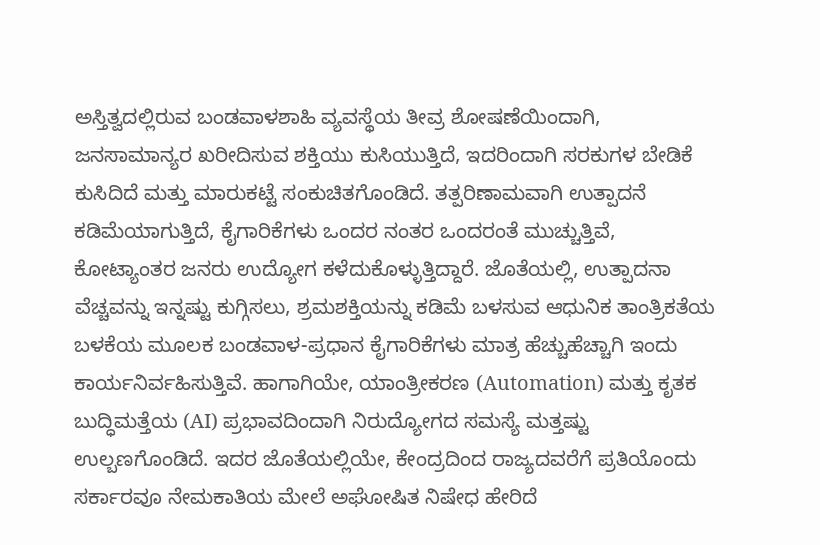ಅಸ್ತಿತ್ವದಲ್ಲಿರುವ ಬಂಡವಾಳಶಾಹಿ ವ್ಯವಸ್ಥೆಯ ತೀವ್ರ ಶೋಷಣೆಯಿಂದಾಗಿ, ಜನಸಾಮಾನ್ಯರ ಖರೀದಿಸುವ ಶಕ್ತಿಯು ಕುಸಿಯುತ್ತಿದೆ, ಇದರಿಂದಾಗಿ ಸರಕುಗಳ ಬೇಡಿಕೆ ಕುಸಿದಿದೆ ಮತ್ತು ಮಾರುಕಟ್ಟೆ ಸಂಕುಚಿತಗೊಂಡಿದೆ. ತತ್ಪರಿಣಾಮವಾಗಿ ಉತ್ಪಾದನೆ ಕಡಿಮೆಯಾಗುತ್ತಿದೆ, ಕೈಗಾರಿಕೆಗಳು ಒಂದರ ನಂತರ ಒಂದರಂತೆ ಮುಚ್ಚುತ್ತಿವೆ, ಕೋಟ್ಯಾಂತರ ಜನರು ಉದ್ಯೋಗ ಕಳೆದುಕೊಳ್ಳುತ್ತಿದ್ದಾರೆ. ಜೊತೆಯಲ್ಲಿ, ಉತ್ಪಾದನಾ ವೆಚ್ಚವನ್ನು ಇನ್ನಷ್ಟು ಕುಗ್ಗಿಸಲು, ಶ್ರಮಶಕ್ತಿಯನ್ನು ಕಡಿಮೆ ಬಳಸುವ ಆಧುನಿಕ ತಾಂತ್ರಿಕತೆಯ ಬಳಕೆಯ ಮೂಲಕ ಬಂಡವಾಳ-ಪ್ರಧಾನ ಕೈಗಾರಿಕೆಗಳು ಮಾತ್ರ ಹೆಚ್ಚುಹೆಚ್ಚಾಗಿ ಇಂದು ಕಾರ್ಯನಿರ್ವಹಿಸುತ್ತಿವೆ. ಹಾಗಾಗಿಯೇ, ಯಾಂತ್ರೀಕರಣ (Automation) ಮತ್ತು ಕೃತಕ ಬುದ್ಧಿಮತ್ತೆಯ (AI) ಪ್ರಭಾವದಿಂದಾಗಿ ನಿರುದ್ಯೋಗದ ಸಮಸ್ಯೆ ಮತ್ತಷ್ಟು ಉಲ್ಬಣಗೊಂಡಿದೆ. ಇದರ ಜೊತೆಯಲ್ಲಿಯೇ, ಕೇಂದ್ರದಿಂದ ರಾಜ್ಯದವರೆಗೆ ಪ್ರತಿಯೊಂದು ಸರ್ಕಾರವೂ ನೇಮಕಾತಿಯ ಮೇಲೆ ಅಘೋಷಿತ ನಿಷೇಧ ಹೇರಿದೆ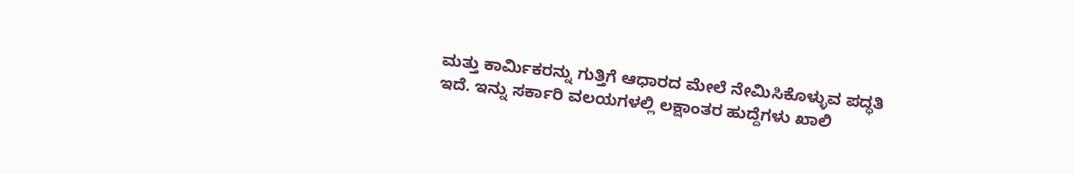ಮತ್ತು ಕಾರ್ಮಿಕರನ್ನು ಗುತ್ತಿಗೆ ಆಧಾರದ ಮೇಲೆ ನೇಮಿಸಿಕೊಳ್ಳುವ ಪದ್ಧತಿ ಇದೆ. ಇನ್ನು ಸರ್ಕಾರಿ ವಲಯಗಳಲ್ಲಿ ಲಕ್ಷಾಂತರ ಹುದ್ದೆಗಳು ಖಾಲಿ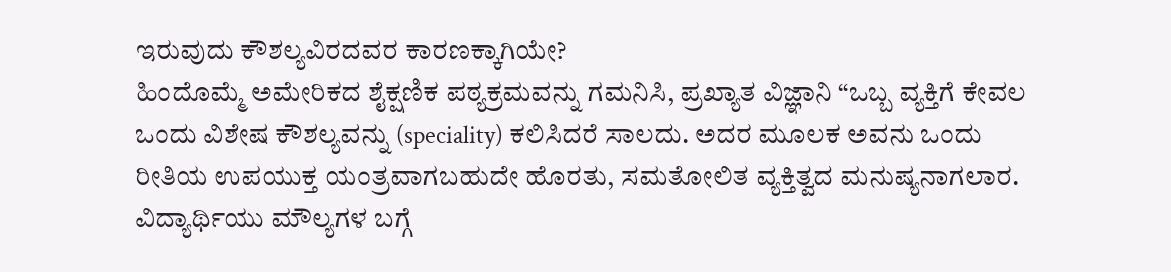ಇರುವುದು ಕೌಶಲ್ಯವಿರದವರ ಕಾರಣಕ್ಕಾಗಿಯೇ?
ಹಿಂದೊಮ್ಮೆ ಅಮೇರಿಕದ ಶೈಕ್ಷಣಿಕ ಪಠ್ಯಕ್ರಮವನ್ನು ಗಮನಿಸಿ, ಪ್ರಖ್ಯಾತ ವಿಜ್ಞಾನಿ “ಒಬ್ಬ ವ್ಯಕ್ತಿಗೆ ಕೇವಲ ಒಂದು ವಿಶೇಷ ಕೌಶಲ್ಯವನ್ನು (speciality) ಕಲಿಸಿದರೆ ಸಾಲದು. ಅದರ ಮೂಲಕ ಅವನು ಒಂದು ರೀತಿಯ ಉಪಯುಕ್ತ ಯಂತ್ರವಾಗಬಹುದೇ ಹೊರತು, ಸಮತೋಲಿತ ವ್ಯಕ್ತಿತ್ವದ ಮನುಷ್ಯನಾಗಲಾರ. ವಿದ್ಯಾರ್ಥಿಯು ಮೌಲ್ಯಗಳ ಬಗ್ಗೆ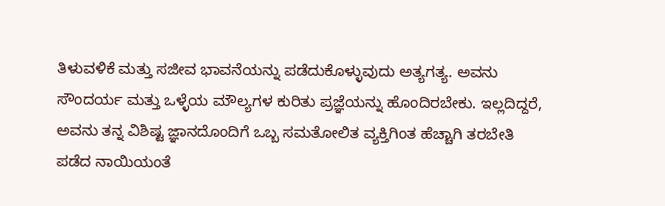ತಿಳುವಳಿಕೆ ಮತ್ತು ಸಜೀವ ಭಾವನೆಯನ್ನು ಪಡೆದುಕೊಳ್ಳುವುದು ಅತ್ಯಗತ್ಯ. ಅವನು ಸೌಂದರ್ಯ ಮತ್ತು ಒಳ್ಳೆಯ ಮೌಲ್ಯಗಳ ಕುರಿತು ಪ್ರಜ್ಞೆಯನ್ನು ಹೊಂದಿರಬೇಕು. ಇಲ್ಲದಿದ್ದರೆ, ಅವನು ತನ್ನ ವಿಶಿಷ್ಟ ಜ್ಞಾನದೊಂದಿಗೆ ಒಬ್ಬ ಸಮತೋಲಿತ ವ್ಯಕ್ತಿಗಿಂತ ಹೆಚ್ಚಾಗಿ ತರಬೇತಿ ಪಡೆದ ನಾಯಿಯಂತೆ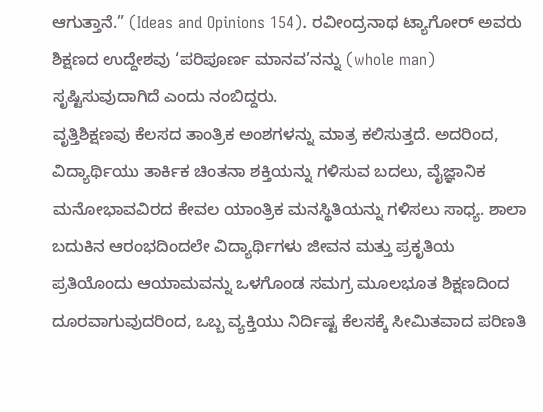ಆಗುತ್ತಾನೆ.” (Ideas and Opinions 154). ರವೀಂದ್ರನಾಥ ಟ್ಯಾಗೋರ್ ಅವರು ಶಿಕ್ಷಣದ ಉದ್ದೇಶವು ‘ಪರಿಪೂರ್ಣ ಮಾನವ’ನನ್ನು (whole man) ಸೃಷ್ಟಿಸುವುದಾಗಿದೆ ಎಂದು ನಂಬಿದ್ದರು.
ವೃತ್ತಿಶಿಕ್ಷಣವು ಕೆಲಸದ ತಾಂತ್ರಿಕ ಅಂಶಗಳನ್ನು ಮಾತ್ರ ಕಲಿಸುತ್ತದೆ. ಅದರಿಂದ, ವಿದ್ಯಾರ್ಥಿಯು ತಾರ್ಕಿಕ ಚಿಂತನಾ ಶಕ್ತಿಯನ್ನು ಗಳಿಸುವ ಬದಲು, ವೈಜ್ಞಾನಿಕ ಮನೋಭಾವವಿರದ ಕೇವಲ ಯಾಂತ್ರಿಕ ಮನಸ್ಥಿತಿಯನ್ನು ಗಳಿಸಲು ಸಾಧ್ಯ. ಶಾಲಾ ಬದುಕಿನ ಆರಂಭದಿಂದಲೇ ವಿದ್ಯಾರ್ಥಿಗಳು ಜೀವನ ಮತ್ತು ಪ್ರಕೃತಿಯ ಪ್ರತಿಯೊಂದು ಆಯಾಮವನ್ನು ಒಳಗೊಂಡ ಸಮಗ್ರ ಮೂಲಭೂತ ಶಿಕ್ಷಣದಿಂದ ದೂರವಾಗುವುದರಿಂದ, ಒಬ್ಬ ವ್ಯಕ್ತಿಯು ನಿರ್ದಿಷ್ಟ ಕೆಲಸಕ್ಕೆ ಸೀಮಿತವಾದ ಪರಿಣತಿ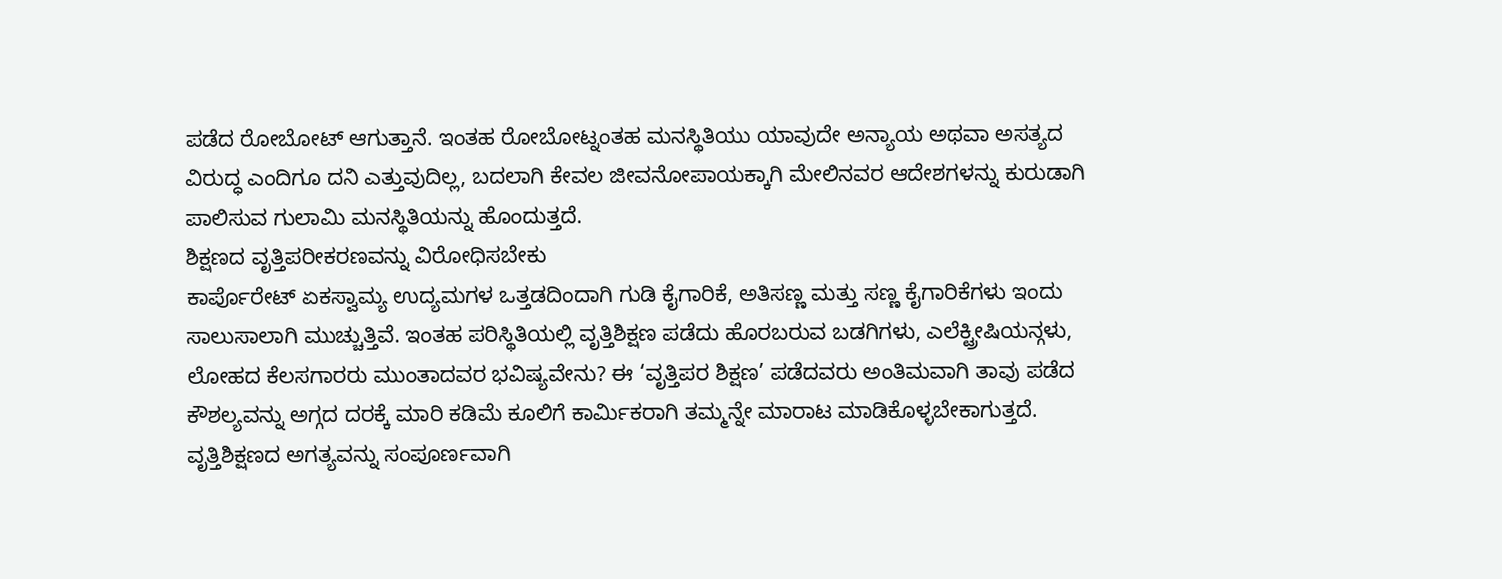ಪಡೆದ ರೋಬೋಟ್ ಆಗುತ್ತಾನೆ. ಇಂತಹ ರೋಬೋಟ್ನಂತಹ ಮನಸ್ಥಿತಿಯು ಯಾವುದೇ ಅನ್ಯಾಯ ಅಥವಾ ಅಸತ್ಯದ ವಿರುದ್ಧ ಎಂದಿಗೂ ದನಿ ಎತ್ತುವುದಿಲ್ಲ, ಬದಲಾಗಿ ಕೇವಲ ಜೀವನೋಪಾಯಕ್ಕಾಗಿ ಮೇಲಿನವರ ಆದೇಶಗಳನ್ನು ಕುರುಡಾಗಿ ಪಾಲಿಸುವ ಗುಲಾಮಿ ಮನಸ್ಥಿತಿಯನ್ನು ಹೊಂದುತ್ತದೆ.
ಶಿಕ್ಷಣದ ವೃತ್ತಿಪರೀಕರಣವನ್ನು ವಿರೋಧಿಸಬೇಕು
ಕಾರ್ಪೊರೇಟ್ ಏಕಸ್ವಾಮ್ಯ ಉದ್ಯಮಗಳ ಒತ್ತಡದಿಂದಾಗಿ ಗುಡಿ ಕೈಗಾರಿಕೆ, ಅತಿಸಣ್ಣ ಮತ್ತು ಸಣ್ಣ ಕೈಗಾರಿಕೆಗಳು ಇಂದು ಸಾಲುಸಾಲಾಗಿ ಮುಚ್ಚುತ್ತಿವೆ. ಇಂತಹ ಪರಿಸ್ಥಿತಿಯಲ್ಲಿ ವೃತ್ತಿಶಿಕ್ಷಣ ಪಡೆದು ಹೊರಬರುವ ಬಡಗಿಗಳು, ಎಲೆಕ್ಟ್ರೀಷಿಯನ್ಗಳು, ಲೋಹದ ಕೆಲಸಗಾರರು ಮುಂತಾದವರ ಭವಿಷ್ಯವೇನು? ಈ ‘ವೃತ್ತಿಪರ ಶಿಕ್ಷಣ’ ಪಡೆದವರು ಅಂತಿಮವಾಗಿ ತಾವು ಪಡೆದ ಕೌಶಲ್ಯವನ್ನು ಅಗ್ಗದ ದರಕ್ಕೆ ಮಾರಿ ಕಡಿಮೆ ಕೂಲಿಗೆ ಕಾರ್ಮಿಕರಾಗಿ ತಮ್ಮನ್ನೇ ಮಾರಾಟ ಮಾಡಿಕೊಳ್ಳಬೇಕಾಗುತ್ತದೆ.
ವೃತ್ತಿಶಿಕ್ಷಣದ ಅಗತ್ಯವನ್ನು ಸಂಪೂರ್ಣವಾಗಿ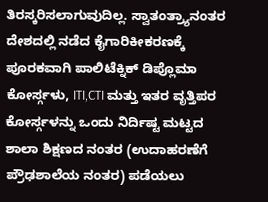ತಿರಸ್ಕರಿಸಲಾಗುವುದಿಲ್ಲ. ಸ್ವಾತಂತ್ರ್ಯಾನಂತರ ದೇಶದಲ್ಲಿ ನಡೆದ ಕೈಗಾರಿಕೀಕರಣಕ್ಕೆ ಪೂರಕವಾಗಿ ಪಾಲಿಟೆಕ್ನಿಕ್ ಡಿಪ್ಲೊಮಾ ಕೋರ್ಸ್ಗಳು, ITI,CTI ಮತ್ತು ಇತರ ವೃತ್ತಿಪರ ಕೋರ್ಸ್ಗಳನ್ನು ಒಂದು ನಿರ್ದಿಷ್ಟ ಮಟ್ಟದ ಶಾಲಾ ಶಿಕ್ಷಣದ ನಂತರ (ಉದಾಹರಣೆಗೆ ಪ್ರೌಢಶಾಲೆಯ ನಂತರ) ಪಡೆಯಲು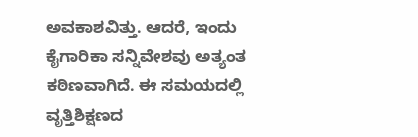ಅವಕಾಶವಿತ್ತು. ಆದರೆ, ಇಂದು ಕೈಗಾರಿಕಾ ಸನ್ನಿವೇಶವು ಅತ್ಯಂತ ಕಠಿಣವಾಗಿದೆ. ಈ ಸಮಯದಲ್ಲಿ ವೃತ್ತಿಶಿಕ್ಷಣದ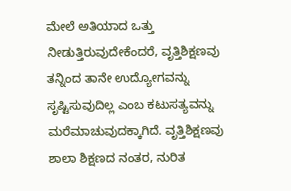ಮೇಲೆ ಅತಿಯಾದ ಒತ್ತು ನೀಡುತ್ತಿರುವುದೇಕೆಂದರೆ, ವೃತ್ತಿಶಿಕ್ಷಣವು ತನ್ನಿಂದ ತಾನೇ ಉದ್ಯೋಗವನ್ನು ಸೃಷ್ಟಿಸುವುದಿಲ್ಲ ಎಂಬ ಕಟುಸತ್ಯವನ್ನು ಮರೆಮಾಚುವುದಕ್ಕಾಗಿದೆ. ವೃತ್ತಿಶಿಕ್ಷಣವು ಶಾಲಾ ಶಿಕ್ಷಣದ ನಂತರ, ನುರಿತ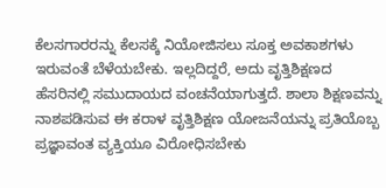ಕೆಲಸಗಾರರನ್ನು ಕೆಲಸಕ್ಕೆ ನಿಯೋಜಿಸಲು ಸೂಕ್ತ ಅವಕಾಶಗಳು ಇರುವಂತೆ ಬೆಳೆಯಬೇಕು. ಇಲ್ಲದಿದ್ದರೆ, ಅದು ವೃತ್ತಿಶಿಕ್ಷಣದ ಹೆಸರಿನಲ್ಲಿ ಸಮುದಾಯದ ವಂಚನೆಯಾಗುತ್ತದೆ. ಶಾಲಾ ಶಿಕ್ಷಣವನ್ನು ನಾಶಪಡಿಸುವ ಈ ಕರಾಳ ವೃತ್ತಿಶಿಕ್ಷಣ ಯೋಜನೆಯನ್ನು ಪ್ರತಿಯೊಬ್ಬ ಪ್ರಜ್ಞಾವಂತ ವ್ಯಕ್ತಿಯೂ ವಿರೋಧಿಸಬೇಕು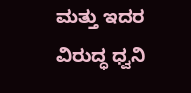ಮತ್ತು ಇದರ ವಿರುದ್ಧ ಧ್ವನಿ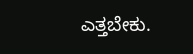ಎತ್ತಬೇಕು.